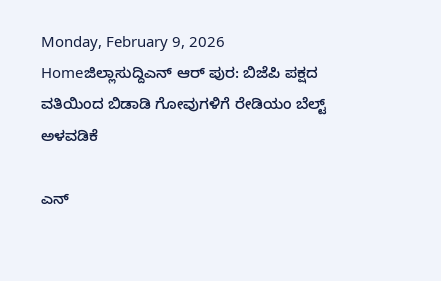Monday, February 9, 2026
Homeಜಿಲ್ಲಾಸುದ್ದಿಎನ್ ಆರ್ ಪುರ: ಬಿಜೆಪಿ ಪಕ್ಷದ ವತಿಯಿಂದ ಬಿಡಾಡಿ ಗೋವುಗಳಿಗೆ ರೇಡಿಯಂ ಬೆಲ್ಟ್ ಅಳವಡಿಕೆ

ಎನ್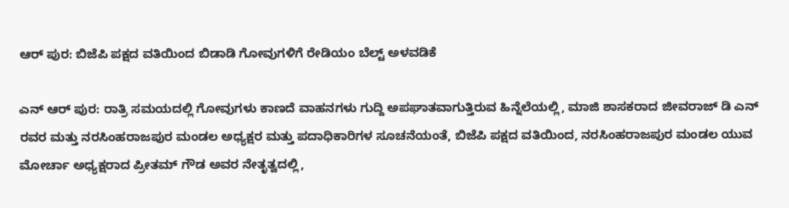ಆರ್ ಪುರ: ಬಿಜೆಪಿ ಪಕ್ಷದ ವತಿಯಿಂದ ಬಿಡಾಡಿ ಗೋವುಗಳಿಗೆ ರೇಡಿಯಂ ಬೆಲ್ಟ್ ಅಳವಡಿಕೆ

ಎನ್ ಆರ್ ಪುರ: ರಾತ್ರಿ ಸಮಯದಲ್ಲಿ ಗೋವುಗಳು ಕಾಣದೆ ವಾಹನಗಳು ಗುದ್ದಿ ಅಪಘಾತವಾಗುತ್ತಿರುವ ಹಿನ್ನೆಲೆಯಲ್ಲಿ, ಮಾಜಿ ಶಾಸಕರಾದ ಜೀವರಾಜ್ ಡಿ ಎನ್ ರವರ ಮತ್ತು ನರಸಿಂಹರಾಜಪುರ ಮಂಡಲ ಅಧ್ಯಕ್ಷರ ಮತ್ತು ಪದಾಧಿಕಾರಿಗಳ ಸೂಚನೆಯಂತೆ, ಬಿಜೆಪಿ ಪಕ್ಷದ ವತಿಯಿಂದ, ನರಸಿಂಹರಾಜಪುರ ಮಂಡಲ ಯುವ ಮೋರ್ಚಾ ಅಧ್ಯಕ್ಷರಾದ ಪ್ರೀತಮ್ ಗೌಡ ಅವರ ನೇತೃತ್ವದಲ್ಲಿ,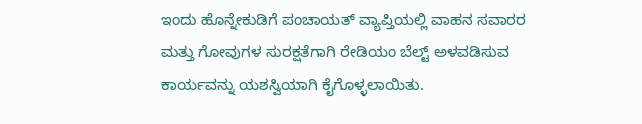ಇಂದು ಹೊನ್ನೇಕುಡಿಗೆ ಪಂಚಾಯತ್ ವ್ಯಾಪ್ತಿಯಲ್ಲಿ ವಾಹನ ಸವಾರರ ಮತ್ತು ಗೋವುಗಳ ಸುರಕ್ಷತೆಗಾಗಿ ರೇಡಿಯಂ ಬೆಲ್ಟ್ ಅಳವಡಿಸುವ ಕಾರ್ಯವನ್ನು ಯಶಸ್ವಿಯಾಗಿ ಕೈಗೊಳ್ಳಲಾಯಿತು.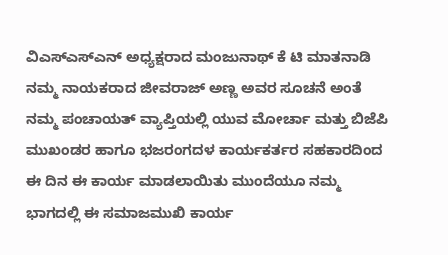ವಿಎಸ್ಎಸ್ಎನ್ ಅಧ್ಯಕ್ಷರಾದ ಮಂಜುನಾಥ್ ಕೆ ಟಿ ಮಾತನಾಡಿ ನಮ್ಮ ನಾಯಕರಾದ ಜೀವರಾಜ್ ಅಣ್ಣ ಅವರ ಸೂಚನೆ ಅಂತೆ ನಮ್ಮ ಪಂಚಾಯತ್ ವ್ಯಾಪ್ತಿಯಲ್ಲಿ ಯುವ ಮೋರ್ಚಾ ಮತ್ತು ಬಿಜೆಪಿ ಮುಖಂಡರ ಹಾಗೂ ಭಜರಂಗದಳ ಕಾರ್ಯಕರ್ತರ ಸಹಕಾರದಿಂದ ಈ ದಿನ ಈ ಕಾರ್ಯ ಮಾಡಲಾಯಿತು ಮುಂದೆಯೂ ನಮ್ಮ ಭಾಗದಲ್ಲಿ ಈ ಸಮಾಜಮುಖಿ ಕಾರ್ಯ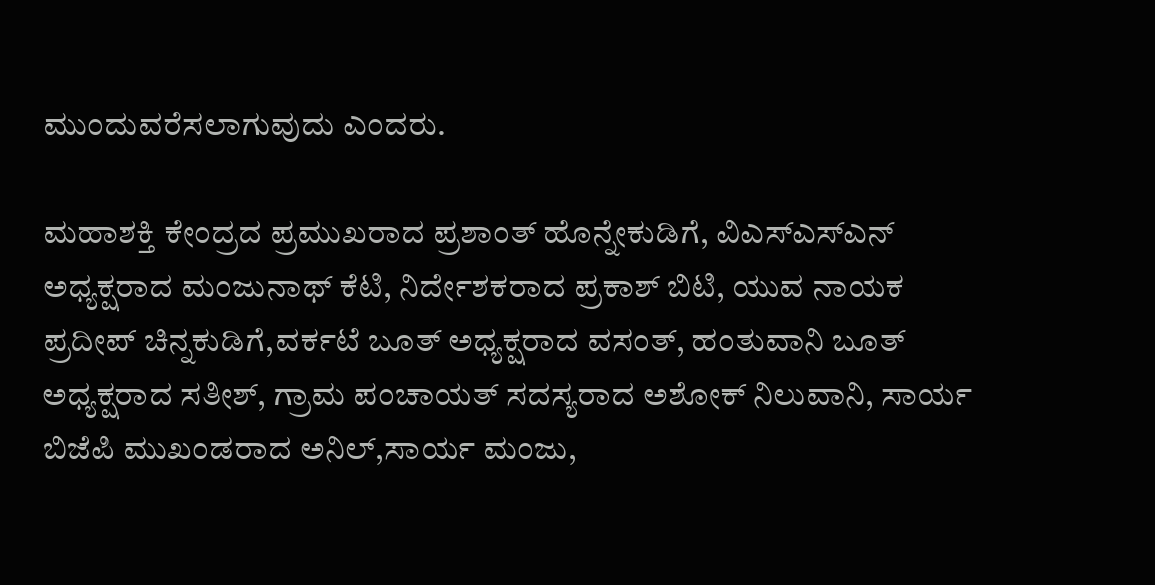ಮುಂದುವರೆಸಲಾಗುವುದು ಎಂದರು.

ಮಹಾಶಕ್ತಿ ಕೇಂದ್ರದ ಪ್ರಮುಖರಾದ ಪ್ರಶಾಂತ್ ಹೊನ್ನೇಕುಡಿಗೆ, ವಿಎಸ್ಎಸ್ಎನ್ ಅಧ್ಯಕ್ಷರಾದ ಮಂಜುನಾಥ್ ಕೆಟಿ, ನಿರ್ದೇಶಕರಾದ ಪ್ರಕಾಶ್ ಬಿಟಿ, ಯುವ ನಾಯಕ ಪ್ರದೀಪ್ ಚಿನ್ನಕುಡಿಗೆ,ವರ್ಕಟೆ ಬೂತ್ ಅಧ್ಯಕ್ಷರಾದ ವಸಂತ್, ಹಂತುವಾನಿ ಬೂತ್ ಅಧ್ಯಕ್ಷರಾದ ಸತೀಶ್, ಗ್ರಾಮ ಪಂಚಾಯತ್ ಸದಸ್ಯರಾದ ಅಶೋಕ್ ನಿಲುವಾನಿ, ಸಾರ್ಯ ಬಿಜೆಪಿ ಮುಖಂಡರಾದ ಅನಿಲ್,ಸಾರ್ಯ ಮಂಜು,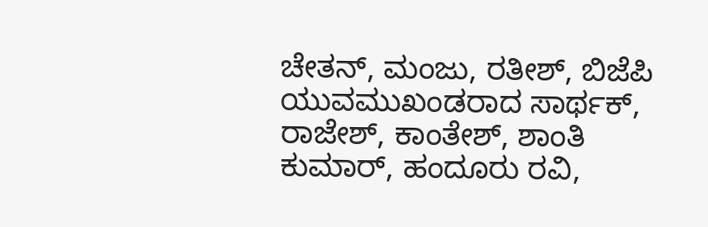ಚೇತನ್, ಮಂಜು, ರತೀಶ್, ಬಿಜೆಪಿ ಯುವಮುಖಂಡರಾದ ಸಾರ್ಥಕ್, ರಾಜೇಶ್, ಕಾಂತೇಶ್, ಶಾಂತಿ ಕುಮಾರ್, ಹಂದೂರು ರವಿ,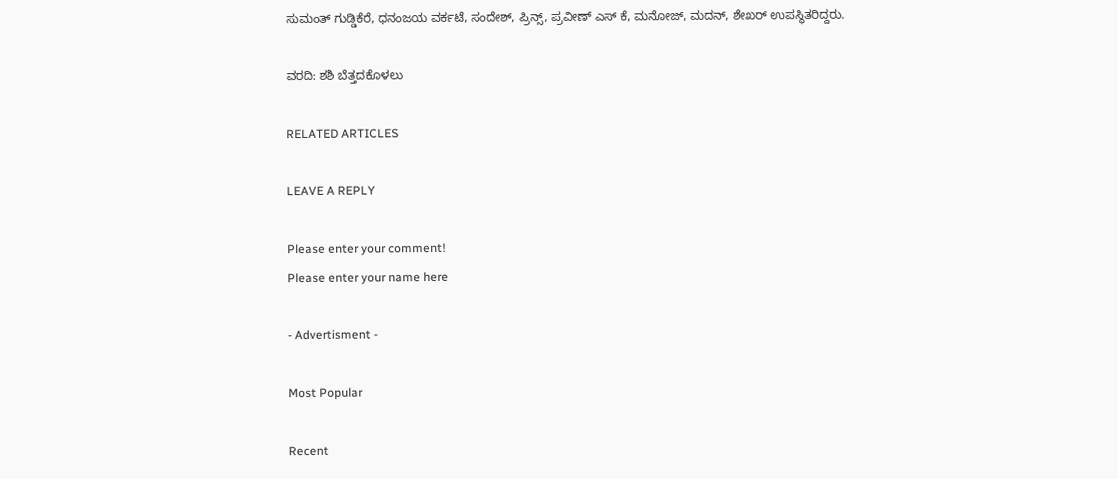ಸುಮಂತ್ ಗುಡ್ಡಿಕೆರೆ, ಧನಂಜಯ ವರ್ಕಟೆ, ಸಂದೇಶ್, ಪ್ರಿನ್ಸ್, ಪ್ರವೀಣ್ ಎಸ್ ಕೆ, ಮನೋಜ್, ಮದನ್, ಶೇಖರ್ ಉಪಸ್ಥಿತರಿದ್ದರು.

ವರದಿ: ಶಶಿ ಬೆತ್ತದಕೊಳಲು

RELATED ARTICLES

LEAVE A REPLY

Please enter your comment!
Please enter your name here

- Advertisment -

Most Popular

Recent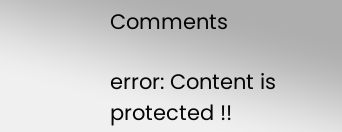Comments

error: Content is protected !!